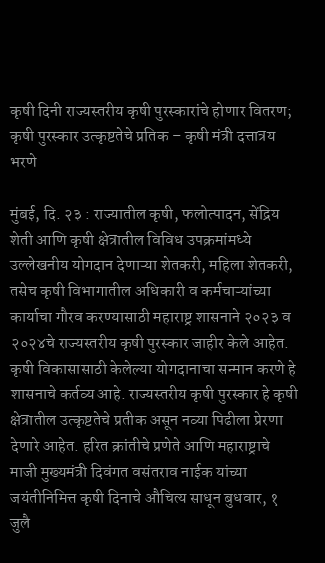कृषी दिनी राज्यस्तरीय कृषी पुरस्कारांचे होणार वितरण; कृषी पुरस्कार उत्कृष्टतेचे प्रतिक – कृषी मंत्री दत्तात्रय भरणे

मुंबई, दि. २३ : राज्यातील कृषी, फलोत्पादन, सेंद्रिय शेती आणि कृषी क्षेत्रातील विविध उपक्रमांमध्ये उल्लेखनीय योगदान देणाऱ्या शेतकरी, महिला शेतकरी, तसेच कृषी विभागातील अधिकारी व कर्मचाऱ्यांच्या कार्याचा गौरव करण्यासाठी महाराष्ट्र शासनाने २०२३ व २०२४चे राज्यस्तरीय कृषी पुरस्कार जाहीर केले आहेत. कृषी विकासासाठी केलेल्या योगदानाचा सन्मान करणे हे शासनाचे कर्तव्य आहे. राज्यस्तरीय कृषी पुरस्कार हे कृषी क्षेत्रातील उत्कृष्टतेचे प्रतीक असून नव्या पिढीला प्रेरणा देणारे आहेत. हरित क्रांतीचे प्रणेते आणि महाराष्ट्राचे माजी मुख्यमंत्री दिवंगत वसंतराव नाईक यांच्या जयंतीनिमित्त कृषी दिनाचे औचित्य साधून बुधवार, १ जुलै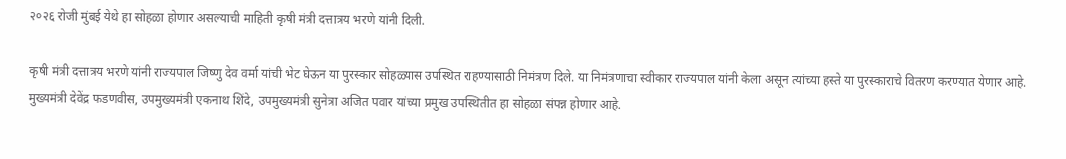२०२६ रोजी मुंबई येथे हा सोहळा होणार असल्याची माहिती कृषी मंत्री दत्तात्रय भरणे यांनी दिली.

कृषी मंत्री दत्तात्रय भरणे यांनी राज्यपाल जिष्णु देव वर्मा यांची भेट घेऊन या पुरस्कार सोहळ्यास उपस्थित राहण्यासाठी निमंत्रण दिले. या निमंत्रणाचा स्वीकार राज्यपाल यांनी केला असून त्यांच्या हस्ते या पुरस्काराचे वितरण करण्यात येणार आहे. मुख्यमंत्री देवेंद्र फडणवीस, उपमुख्यमंत्री एकनाथ शिंदे, उपमुख्यमंत्री सुनेत्रा अजित पवार यांच्या प्रमुख उपस्थितीत हा सोहळा संपन्न होणार आहे.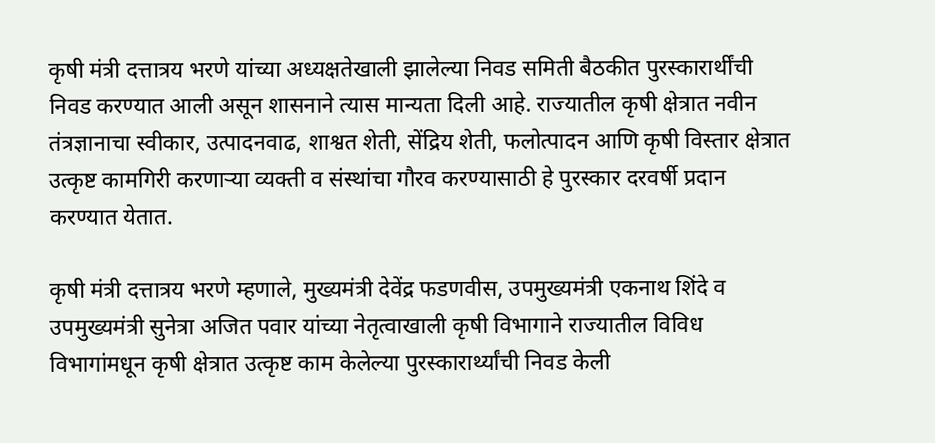कृषी मंत्री दत्तात्रय भरणे यांच्या अध्यक्षतेखाली झालेल्या निवड समिती बैठकीत पुरस्कारार्थींची निवड करण्यात आली असून शासनाने त्यास मान्यता दिली आहे. राज्यातील कृषी क्षेत्रात नवीन तंत्रज्ञानाचा स्वीकार, उत्पादनवाढ, शाश्वत शेती, सेंद्रिय शेती, फलोत्पादन आणि कृषी विस्तार क्षेत्रात उत्कृष्ट कामगिरी करणाऱ्या व्यक्ती व संस्थांचा गौरव करण्यासाठी हे पुरस्कार दरवर्षी प्रदान करण्यात येतात.

कृषी मंत्री दत्तात्रय भरणे म्हणाले, मुख्यमंत्री देवेंद्र फडणवीस, उपमुख्यमंत्री एकनाथ शिंदे व उपमुख्यमंत्री सुनेत्रा अजित पवार यांच्या नेतृत्वाखाली कृषी विभागाने राज्यातील विविध विभागांमधून कृषी क्षेत्रात उत्कृष्ट काम केलेल्या पुरस्कारार्थ्यांची निवड केली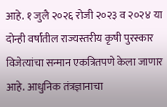आहे. १ जुलै २०२६ रोजी २०२३ व २०२४ या दोन्ही वर्षांतील राज्यस्तरीय कृषी पुरस्कार विजेत्यांचा सन्मान एकत्रितपणे केला जाणार आहे. आधुनिक तंत्रज्ञानाचा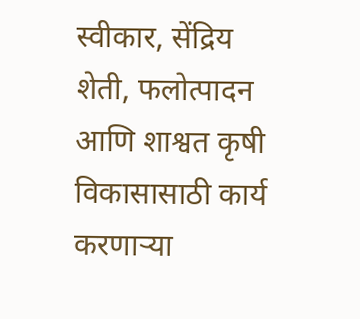स्वीकार, सेंद्रिय शेती, फलोत्पादन आणि शाश्वत कृषी विकासासाठी कार्य करणाऱ्या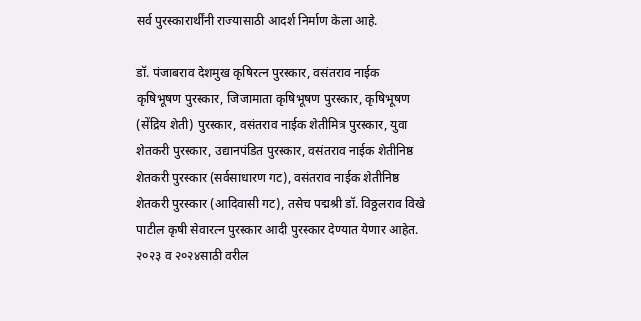सर्व पुरस्कारार्थींनी राज्यासाठी आदर्श निर्माण केला आहे.

डॉ. पंजाबराव देशमुख कृषिरत्न पुरस्कार, वसंतराव नाईक कृषिभूषण पुरस्कार, जिजामाता कृषिभूषण पुरस्कार, कृषिभूषण (सेंद्रिय शेती) पुरस्कार, वसंतराव नाईक शेतीमित्र पुरस्कार, युवा शेतकरी पुरस्कार, उद्यानपंडित पुरस्कार, वसंतराव नाईक शेतीनिष्ठ शेतकरी पुरस्कार (सर्वसाधारण गट), वसंतराव नाईक शेतीनिष्ठ शेतकरी पुरस्कार (आदिवासी गट), तसेच पद्मश्री डॉ. विठ्ठलराव विखे पाटील कृषी सेवारत्न पुरस्कार आदी पुरस्कार देण्यात येणार आहेत. २०२३ व २०२४साठी वरील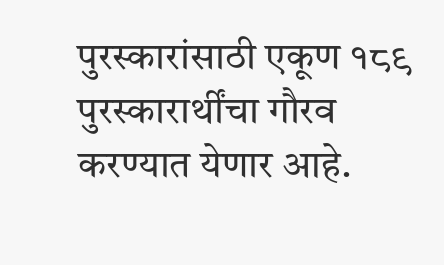पुरस्कारांसाठी एकूण १८९ पुरस्कारार्थींचा गौरव करण्यात येणार आहे.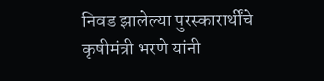निवड झालेल्या पुरस्कारार्थींचे कृषीमंत्री भरणे यांनी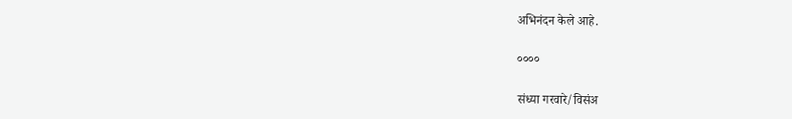अभिनंदन केले आहे.

००००

संध्या गरवारे/विसंअ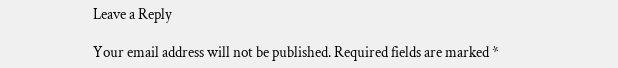Leave a Reply

Your email address will not be published. Required fields are marked *